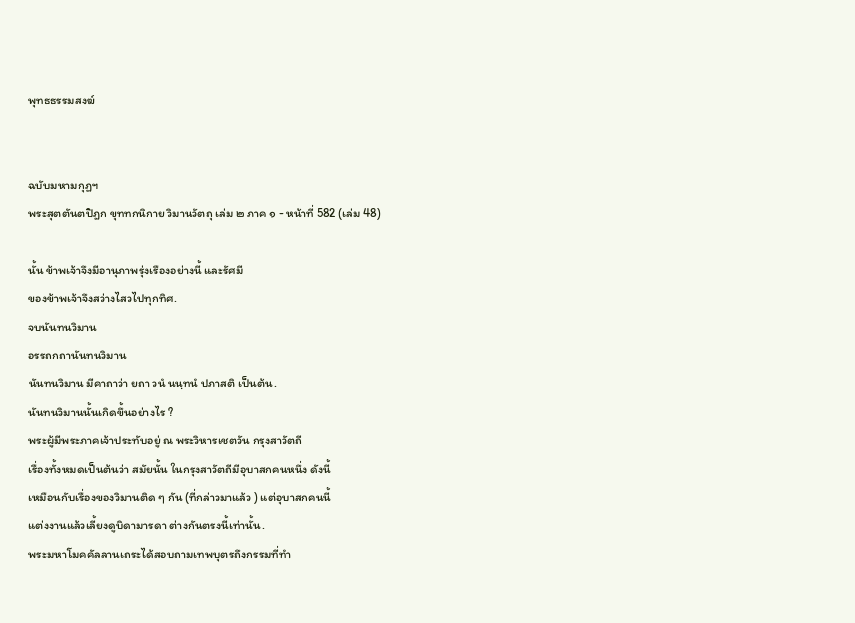พุทธธรรมสงฆ์


ฉบับมหามกุฏฯ
พระสุตตันตปิฎก ขุททกนิกาย วิมานวัตถุ เล่ม ๒ ภาค ๑ - หน้าที่ 582 (เล่ม 48)

นั้น ข้าพเจ้าจึงมีอานุภาพรุ่งเรืองอย่างนี้ และรัศมี
ของข้าพเจ้าจึงสว่างไสวไปทุกทิศ.
จบนันทนวิมาน
อรรถกถานันทนวิมาน
นันทนวิมาน มีคาถาว่า ยถา วนํ นนฺทนํ ปภาสติ เป็นต้น.
นันทนวิมานนั้นเกิดขึ้นอย่างไร ?
พระผู้มีพระภาคเจ้าประทับอยู่ ณ พระวิหารเชตวัน กรุงสาวัตถี
เรื่องทั้งหมดเป็นต้นว่า สมัยนั้น ในกรุงสาวัตถีมีอุบาสกคนหนึ่ง ดังนี้
เหมือนกับเรื่องของวิมานติด ๆ กัน (ที่กล่าวมาแล้ว ) แต่อุบาสกคนนี้
แต่งงานแล้วเลี้ยงดูบิดามารดา ต่างกันตรงนี้เท่านั้น.
พระมหาโมคคัลลานเถระได้สอบถามเทพบุตรถึงกรรมที่ทำ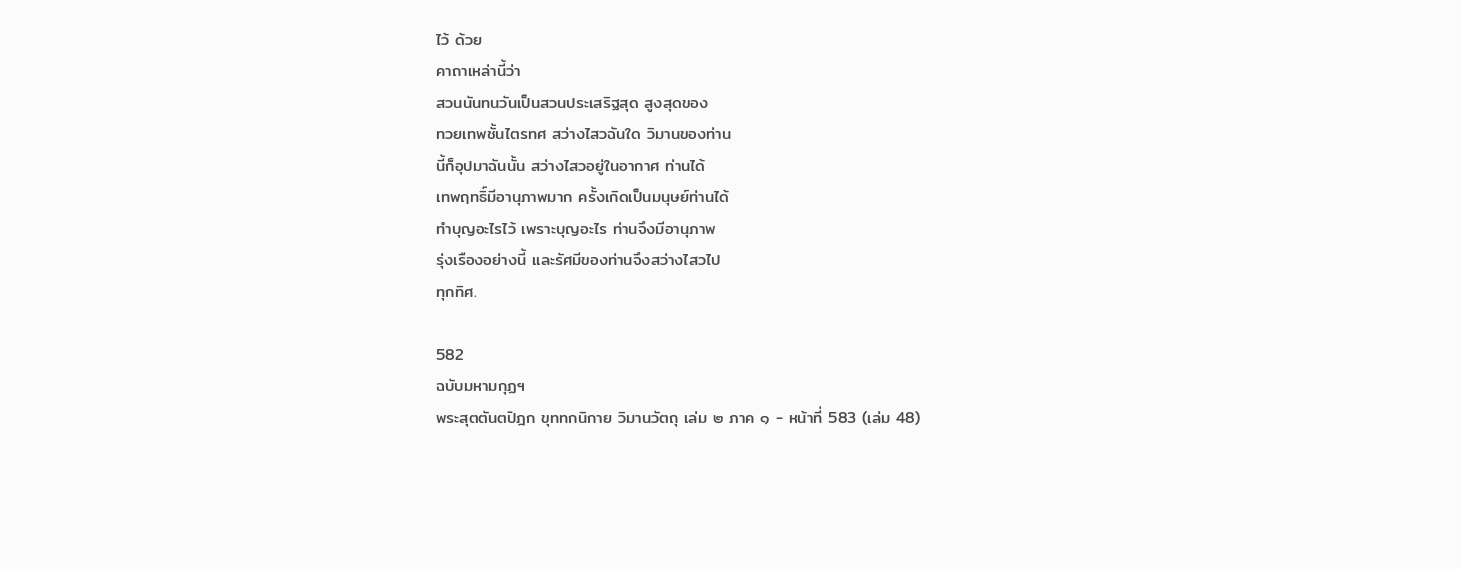ไว้ ด้วย
คาถาเหล่านี้ว่า
สวนนันทนวันเป็นสวนประเสริฐสุด สูงสุดของ
ทวยเทพชั้นไตรทศ สว่างไสวฉันใด วิมานของท่าน
นี้ก็อุปมาฉันนั้น สว่างไสวอยู่ในอากาศ ท่านได้
เทพฤทธิ์มีอานุภาพมาก ครั้งเกิดเป็นมนุษย์ท่านได้
ทำบุญอะไรไว้ เพราะบุญอะไร ท่านจึงมีอานุภาพ
รุ่งเรืองอย่างนี้ และรัศมีของท่านจึงสว่างไสวไป
ทุกทิศ.

582
ฉบับมหามกุฏฯ
พระสุตตันตปิฎก ขุททกนิกาย วิมานวัตถุ เล่ม ๒ ภาค ๑ - หน้าที่ 583 (เล่ม 48)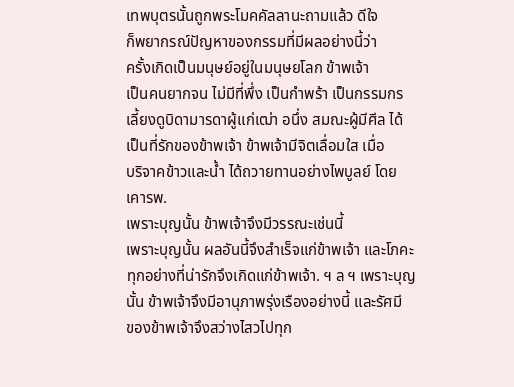เทพบุตรนั้นถูกพระโมคคัลลานะถามแล้ว ดีใจ
ก็พยากรณ์ปัญหาของกรรมที่มีผลอย่างนี้ว่า
ครั้งเกิดเป็นมนุษย์อยู่ในมนุษยโลก ข้าพเจ้า
เป็นคนยากจน ไม่มีที่พึ่ง เป็นกำพร้า เป็นกรรมกร
เลี้ยงดูบิดามารดาผู้แก่เฒ่า อนึ่ง สมณะผู้มีศีล ได้
เป็นที่รักของข้าพเจ้า ข้าพเจ้ามีจิตเลื่อมใส เมื่อ
บริจาคข้าวและน้ำ ได้ถวายทานอย่างไพบูลย์ โดย
เคารพ.
เพราะบุญนั้น ข้าพเจ้าจึงมีวรรณะเช่นนี้
เพราะบุญนั้น ผลอันนี้จึงสำเร็จแก่ข้าพเจ้า และโภคะ
ทุกอย่างที่น่ารักจึงเกิดแก่ข้าพเจ้า. ฯ ล ฯ เพราะบุญ
นั้น ข้าพเจ้าจึงมีอานุภาพรุ่งเรืองอย่างนี้ และรัศมี
ของข้าพเจ้าจึงสว่างไสวไปทุก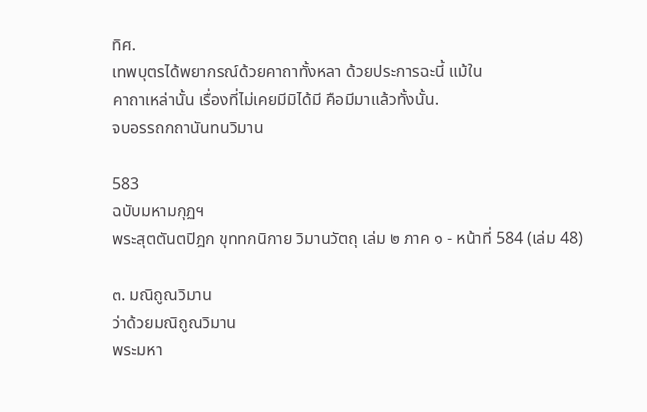ทิศ.
เทพบุตรได้พยากรณ์ด้วยคาถาทั้งหลา ด้วยประการฉะนี้ แม้ใน
คาถาเหล่านั้น เรื่องที่ไม่เคยมีมิได้มี คือมีมาแล้วทั้งนั้น.
จบอรรถกถานันทนวิมาน

583
ฉบับมหามกุฏฯ
พระสุตตันตปิฎก ขุททกนิกาย วิมานวัตถุ เล่ม ๒ ภาค ๑ - หน้าที่ 584 (เล่ม 48)

๓. มณิถูณวิมาน
ว่าด้วยมณิถูณวิมาน
พระมหา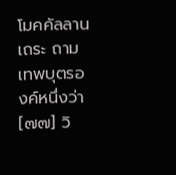โมคคัลลานเถระ ถามเทพบุตรองค์หนึ่งว่า
[๗๗] วิ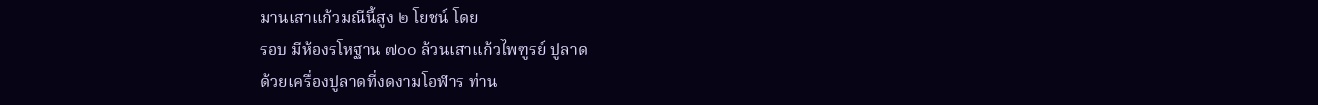มานเสาแก้วมณีนี้สูง ๒ โยชน์ โดย
รอบ มีห้องรโหฐาน ๗๐๐ ล้วนเสาแก้วไพฑูรย์ ปูลาด
ด้วยเครื่องปูลาดที่งดงามโอฬาร ท่าน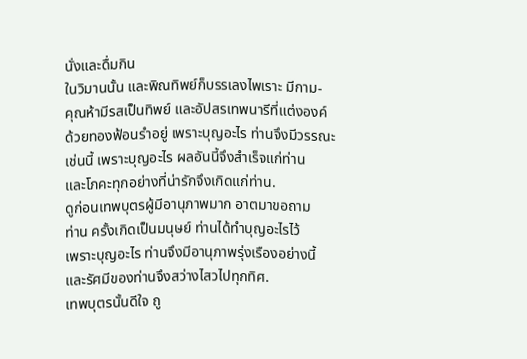นั่งและดื่มกิน
ในวิมานนั้น และพิณทิพย์ก็บรรเลงไพเราะ มีกาม-
คุณห้ามีรสเป็นทิพย์ และอัปสรเทพนารีที่แต่งองค์
ด้วยทองฟ้อนรำอยู่ เพราะบุญอะไร ท่านจึงมีวรรณะ
เช่นนี้ เพราะบุญอะไร ผลอันนี้จึงสำเร็จแก่ท่าน
และโภคะทุกอย่างที่น่ารักจึงเกิดแก่ท่าน.
ดูก่อนเทพบุตรผู้มีอานุภาพมาก อาตมาขอถาม
ท่าน ครั้งเกิดเป็นมนุษย์ ท่านได้ทำบุญอะไรไว้
เพราะบุญอะไร ท่านจึงมีอานุภาพรุ่งเรืองอย่างนี้
และรัศมีของท่านจึงสว่างไสวไปทุกทิศ.
เทพบุตรนั้นดีใจ ถู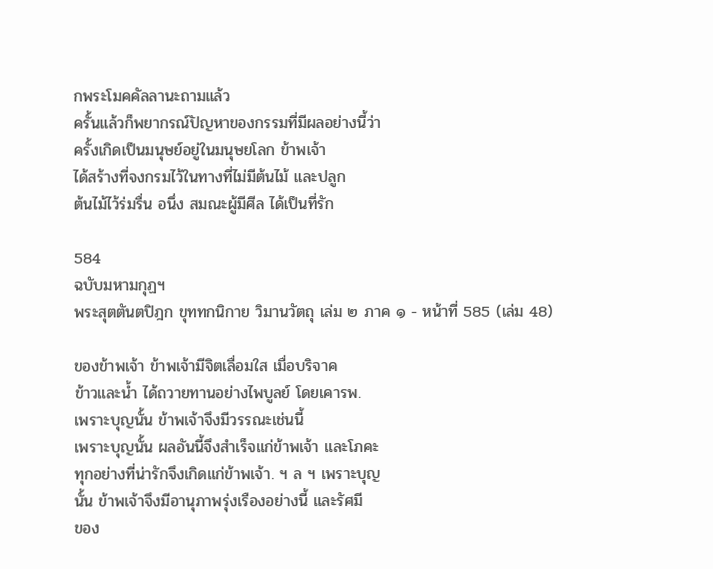กพระโมคคัลลานะถามแล้ว
ครั้นแล้วก็พยากรณ์ปัญหาของกรรมที่มีผลอย่างนี้ว่า
ครั้งเกิดเป็นมนุษย์อยู่ในมนุษยโลก ข้าพเจ้า
ได้สร้างที่จงกรมไว้ในทางที่ไม่มีต้นไม้ และปลูก
ต้นไม้ไว้ร่มรื่น อนึ่ง สมณะผู้มีศีล ได้เป็นที่รัก

584
ฉบับมหามกุฏฯ
พระสุตตันตปิฎก ขุททกนิกาย วิมานวัตถุ เล่ม ๒ ภาค ๑ - หน้าที่ 585 (เล่ม 48)

ของข้าพเจ้า ข้าพเจ้ามีจิตเลื่อมใส เมื่อบริจาค
ข้าวและน้ำ ได้ถวายทานอย่างไพบูลย์ โดยเคารพ.
เพราะบุญนั้น ข้าพเจ้าจึงมีวรรณะเช่นนี้
เพราะบุญนั้น ผลอันนี้จึงสำเร็จแก่ข้าพเจ้า และโภคะ
ทุกอย่างที่น่ารักจึงเกิดแก่ข้าพเจ้า. ฯ ล ฯ เพราะบุญ
นั้น ข้าพเจ้าจึงมีอานุภาพรุ่งเรืองอย่างนี้ และรัศมี
ของ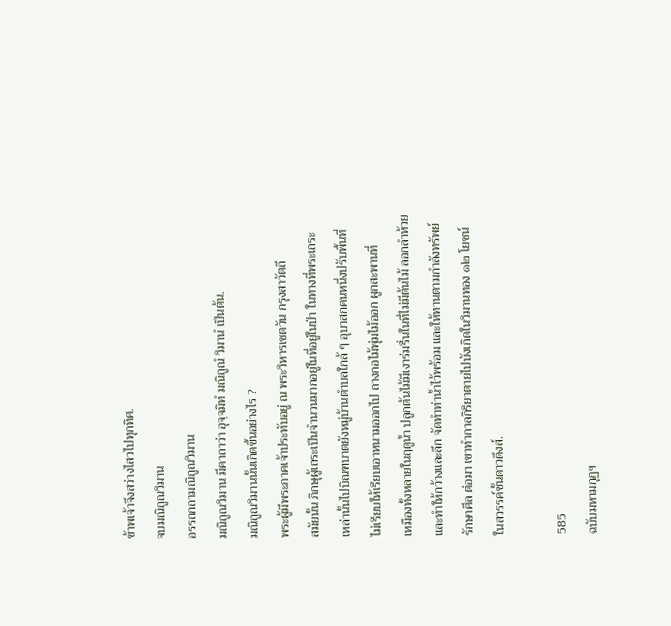ข้าพเจ้าจึงสว่างไสวไปทุกทิศ.
จบมณิถูณวิมาน
อรรถกถามณิถูณวิมาน
มณิถูณวิมาน มีคาถาว่า อุจฺจมิทํ มณิถูณํ วิมานํ เป็นต้น.
มณิถูณวิมานนั้นเกิดขึ้นอย่างไร ?
พระผู้มีพระภาคเจ้าประทับอยู่ ณ พระวิหารเชตวัน กรุงสาวัตถี
สมัยนั้น ภิกษุผู้เถระเป็นจำนวนมากอยู่ในที่อยู่ในป่า ในทางที่พระเถระ
เหล่านั้นไปบิณฑบาตยังหมู่บ้านตำบลใกล้ ๆ อุบาสกคนหนึ่งปรับพื้นที่
ไม่เรียบให้เรียบเอาหนามออกไป ถางกอไม้พุ่มไม้ออก ผูกสะพานที่
เหมืองทั้งหลายในฤดูน้ำ ปลูกต้นไม้มีเงาร่มรื่นในที่ไม่มีต้นไม้ ลอกลำห้วย
และทำให้กว้างและลึก จัดทำท่าน้ำไว้พร้อม และให้ทานตามกำลังทรัพย์
รักษาศีล ต่อมา เขาทำกาลกิริยาตายไปบังเกิดในวิมานทอง ๑๒ โยชน์
ในสวรรค์ชั้นดาวดึงส์.

585
ฉบับมหามกุฏฯ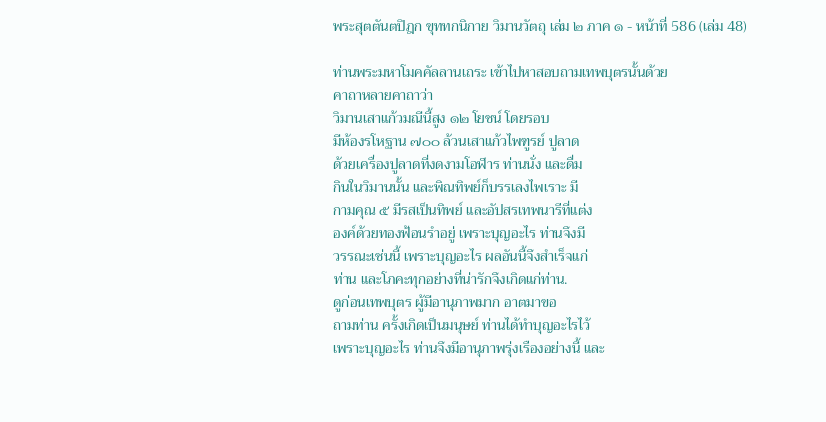พระสุตตันตปิฎก ขุททกนิกาย วิมานวัตถุ เล่ม ๒ ภาค ๑ - หน้าที่ 586 (เล่ม 48)

ท่านพระมหาโมคคัลลานเถระ เข้าไปหาสอบถามเทพบุตรนั้นด้วย
คาถาหลายคาถาว่า
วิมานเสาแก้วมณีนี้สูง ๑๒ โยชน์ โดยรอบ
มีห้องรโหฐาน ๗๐๐ ล้วนเสาแก้วไพฑูรย์ ปูลาด
ด้วยเครื่องปูลาดที่งดงามโอฬาร ท่านนั่ง และดื่ม
กินในวิมานนั้น และพิณทิพย์ก็บรรเลงไพเราะ มี
กามคุณ ๕ มีรสเป็นทิพย์ และอัปสรเทพนารีที่แต่ง
องค์ด้วยทองฟ้อนรำอยู่ เพราะบุญอะไร ท่านจึงมี
วรรณะเช่นนี้ เพราะบุญอะไร ผลอันนี้จึงสำเร็จแก่
ท่าน และโภคะทุกอย่างที่น่ารักจึงเกิดแก่ท่าน.
ดูก่อนเทพบุตร ผู้มีอานุภาพมาก อาตมาขอ
ถามท่าน ครั้งเกิดเป็นมนุษย์ ท่านได้ทำบุญอะไรไว้
เพราะบุญอะไร ท่านจึงมีอานุภาพรุ่งเรืองอย่างนี้ และ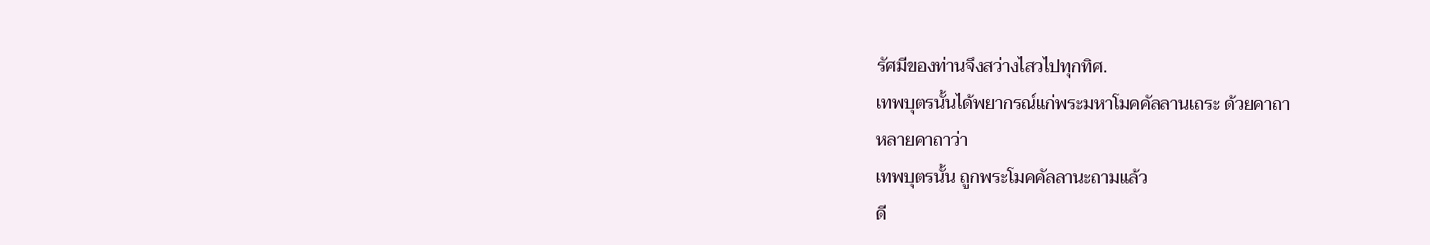รัศมีของท่านจึงสว่างไสวไปทุกทิศ.
เทพบุตรนั้นได้พยากรณ์แก่พระมหาโมคคัลลานเถระ ด้วยคาถา
หลายคาถาว่า
เทพบุตรนั้น ถูกพระโมคคัลลานะถามแล้ว
ดี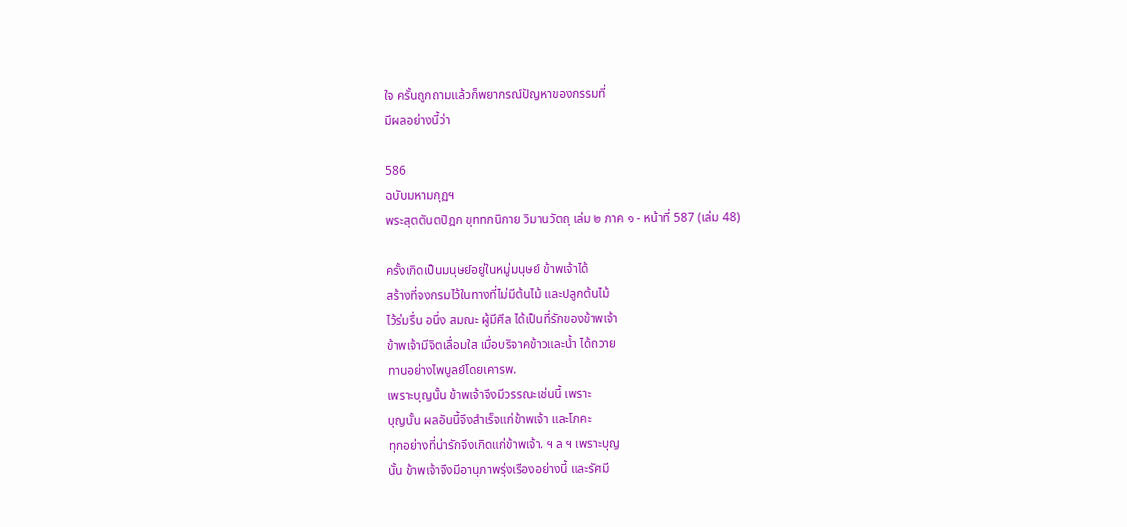ใจ ครั้นถูกถามแล้วก็พยากรณ์ปัญหาของกรรมที่
มีผลอย่างนี้ว่า

586
ฉบับมหามกุฏฯ
พระสุตตันตปิฎก ขุททกนิกาย วิมานวัตถุ เล่ม ๒ ภาค ๑ - หน้าที่ 587 (เล่ม 48)

ครั้งเกิดเป็นมนุษย์อยู่ในหมู่มนุษย์ ข้าพเจ้าได้
สร้างที่จงกรมไว้ในทางที่ไม่มีต้นไม้ และปลูกต้นไม้
ไว้ร่มรื่น อนึ่ง สมณะ ผู้มีศีล ได้เป็นที่รักของข้าพเจ้า
ข้าพเจ้ามีจิตเลื่อมใส เมื่อบริจาคข้าวและน้ำ ได้ถวาย
ทานอย่างไพบูลย์โดยเคารพ.
เพราะบุญนั้น ข้าพเจ้าจึงมีวรรณะเช่นนี้ เพราะ
บุญนั้น ผลอันนี้จึงสำเร็จแก่ข้าพเจ้า และโภคะ
ทุกอย่างที่น่ารักจึงเกิดแก่ข้าพเจ้า. ฯ ล ฯ เพราะบุญ
นั้น ข้าพเจ้าจึงมีอานุภาพรุ่งเรืองอย่างนี้ และรัศมี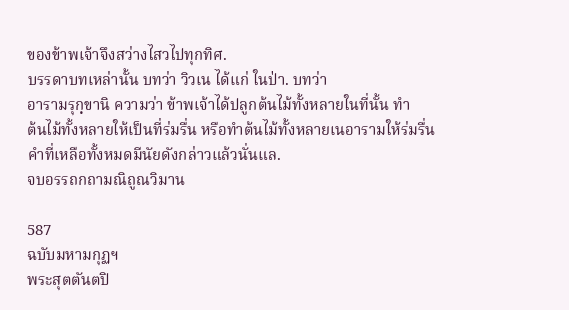ของข้าพเจ้าจึงสว่างไสวไปทุกทิศ.
บรรดาบทเหล่านั้น บทว่า วิวเน ได้แก่ ในป่า. บทว่า
อารามรุกฺขานิ ความว่า ข้าพเจ้าได้ปลูกต้นไม้ทั้งหลายในที่นั้น ทำ
ต้นไม้ทั้งหลายให้เป็นที่ร่มรื่น หรือทำต้นไม้ทั้งหลายเนอารามให้ร่มรื่น
คำที่เหลือทั้งหมดมีนัยดังกล่าวแล้วนั่นแล.
จบอรรถกถามณิถูณวิมาน

587
ฉบับมหามกุฏฯ
พระสุตตันตปิ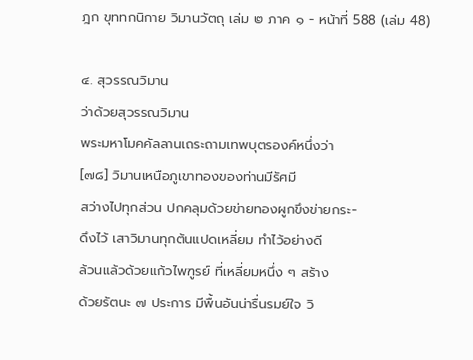ฎก ขุททกนิกาย วิมานวัตถุ เล่ม ๒ ภาค ๑ - หน้าที่ 588 (เล่ม 48)

๔. สุวรรณวิมาน
ว่าด้วยสุวรรณวิมาน
พระมหาโมคคัลลานเถระถามเทพบุตรองค์หนึ่งว่า
[๗๘] วิมานเหนือภูเขาทองของท่านมีรัศมี
สว่างไปทุกส่วน ปกคลุมด้วยข่ายทองผูกขึงข่ายกระ-
ดึงไว้ เสาวิมานทุกต้นแปดเหลี่ยม ทำไว้อย่างดี
ล้วนแล้วด้วยแก้วไพฑูรย์ ที่เหลี่ยมหนึ่ง ๆ สร้าง
ด้วยรัตนะ ๗ ประการ มีพื้นอันน่ารื่นรมย์ใจ วิ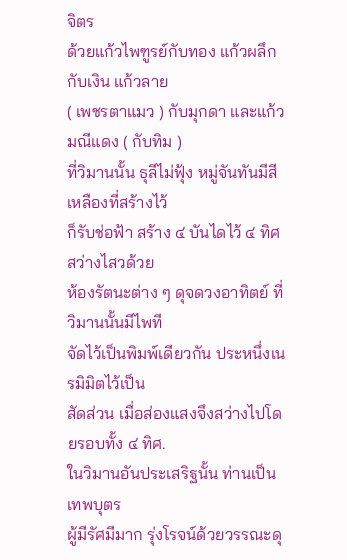จิตร
ด้วยแก้วไพฑูรย์กับทอง แก้วผลึกกับเงิน แก้วลาย
( เพชรตาแมว ) กับมุกดา และแก้วมณีแดง ( กับทิม )
ที่วิมานนั้น ธุลีไม่ฟุ้ง หมู่จันทันมีสีเหลืองที่สร้างไว้
ก็รับช่อฟ้า สร้าง ๔ บันไดไว้ ๔ ทิศ สว่างไสวด้วย
ห้องรัตนะต่าง ๆ ดุจดวงอาทิตย์ ที่วิมานนั้นมีไพที
จัดไว้เป็นพิมพ์เดียวกัน ประหนึ่งเนรมิมิตไว้เป็น
สัดส่วน เมื่อส่องแสงจึงสว่างไปโดยรอบทั้ง ๔ ทิศ.
ในวิมานอันประเสริฐนั้น ท่านเป็นเทพบุตร
ผู้มีรัศมีมาก รุ่งโรจน์ด้วยวรรณะดุ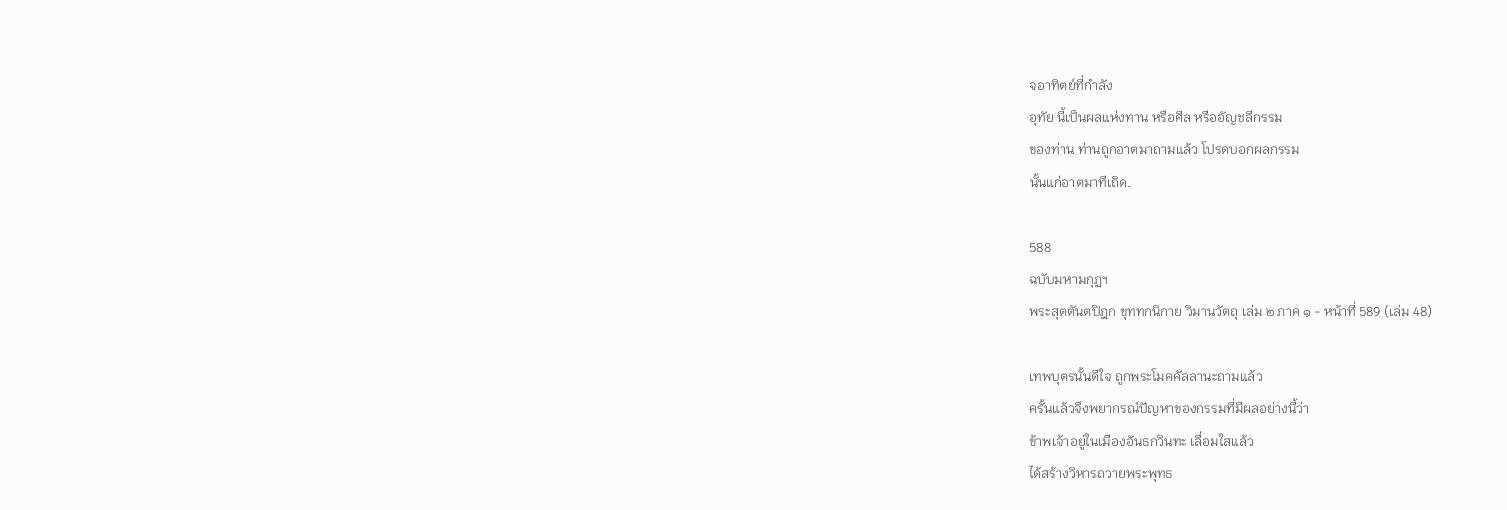จอาทิตย์ที่กำลัง
อุทัย นี้เป็นผลแห่งทาน หรือศีล หรืออัญชลีกรรม
ของท่าน ท่านถูกอาตมาถามแล้ว โปรดบอกผลกรรม
นั้นแก่อาตมาทีเถิด.

588
ฉบับมหามกุฏฯ
พระสุตตันตปิฎก ขุททกนิกาย วิมานวัตถุ เล่ม ๒ ภาค ๑ - หน้าที่ 589 (เล่ม 48)

เทพบุตรนั้นดีใจ ถูกพระโมคคัลลานะถามแล้ว
ครั้นแล้วจึงพยากรณ์ปัญหาของกรรมที่มีผลอย่างนี้ว่า
ข้าพเจ้าอยู่ในเมืองอันธกวินทะ เลื่อมใสแล้ว
ได้สร้างวิหารถวายพระพุทธ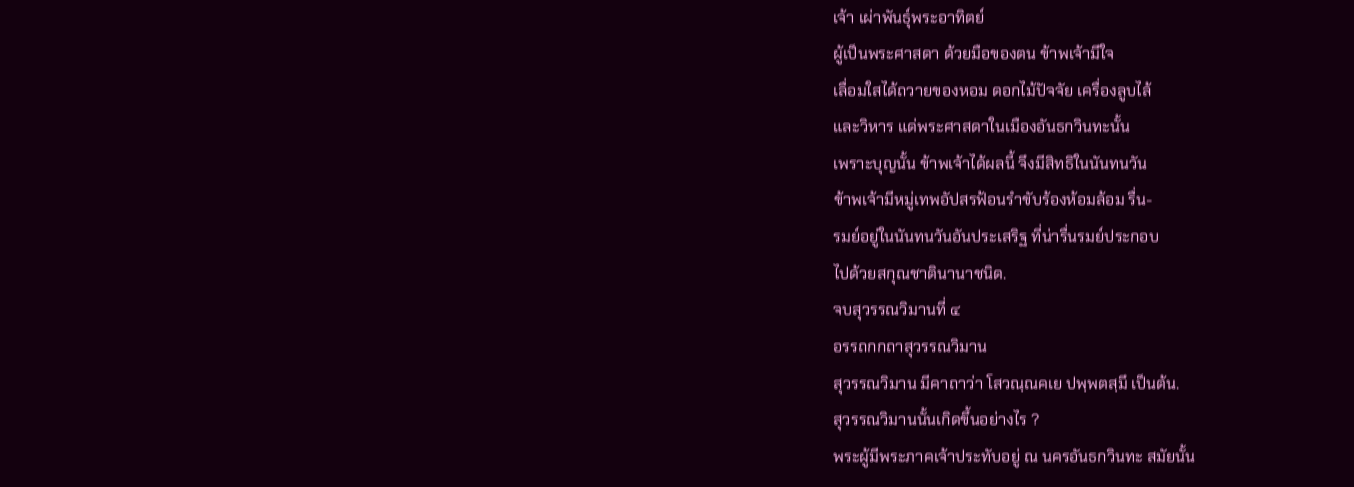เจ้า เผ่าพันธุ์พระอาทิตย์
ผู้เป็นพระศาสดา ด้วยมือของตน ข้าพเจ้ามีใจ
เลื่อมใสได้ถวายของหอม ดอกไม้ปัจจัย เครื่องลูบไล้
และวิหาร แด่พระศาสดาในเมืองอันธกวินทะนั้น
เพราะบุญนั้น ข้าพเจ้าได้ผลนี้ จึงมีสิทธิในนันทนวัน
ข้าพเจ้ามีหมู่เทพอัปสรฟ้อนรำขับร้องห้อมล้อม รื่น-
รมย์อยู่ในนันทนวันอันประเสริฐ ที่น่ารื่นรมย์ประกอบ
ไปด้วยสกุณชาตินานาชนิด.
จบสุวรรณวิมานที่ ๔
อรรถกกถาสุวรรณวิมาน
สุวรรณวิมาน มีคาถาว่า โสวณฺณคเย ปพฺพตสฺมึ เป็นต้น.
สุวรรณวิมานนั้นเกิดขึ้นอย่างไร ?
พระผู้มีพระภาคเจ้าประทับอยู่ ณ นครอันธกวินทะ สมัยนั้น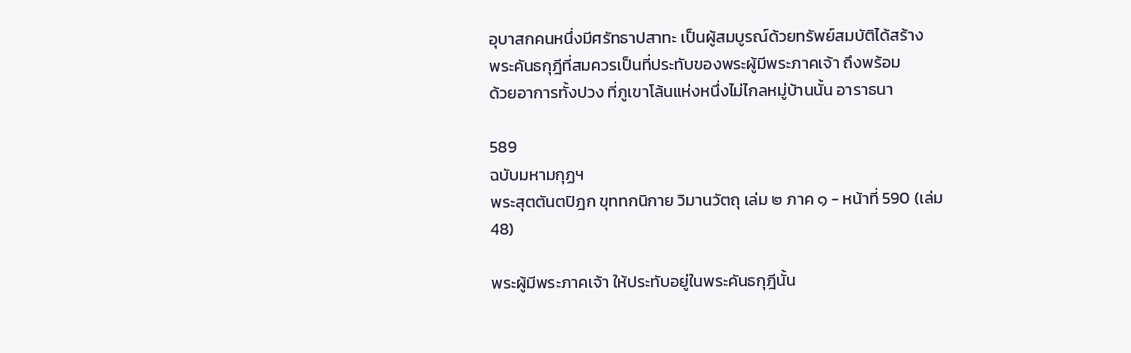อุบาสกคนหนึ่งมีศรัทธาปสาทะ เป็นผู้สมบูรณ์ด้วยทรัพย์สมบัติได้สร้าง
พระคันธกุฎีที่สมควรเป็นที่ประทับของพระผู้มีพระภาคเจ้า ถึงพร้อม
ด้วยอาการทั้งปวง ที่ภูเขาโล้นแห่งหนึ่งไม่ไกลหมู่บ้านนั้น อาราธนา

589
ฉบับมหามกุฏฯ
พระสุตตันตปิฎก ขุททกนิกาย วิมานวัตถุ เล่ม ๒ ภาค ๑ - หน้าที่ 590 (เล่ม 48)

พระผู้มีพระภาคเจ้า ให้ประทับอยู่ในพระคันธกุฎีนั้น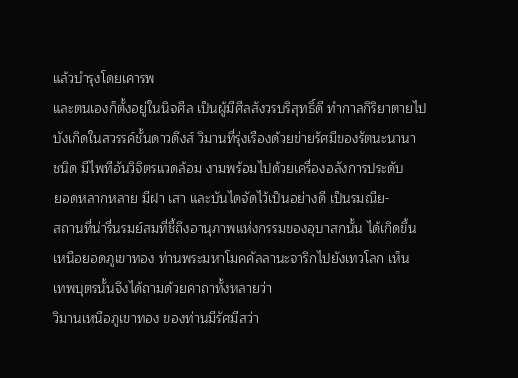แล้วบำรุงโดยเคารพ
และตนเองก็ตั้งอยู่ในนิจศีล เป็นผู้มีศีลสังวรบริสุทธิ์ดี ทำกาลกิริยาตายไป
บังเกิดในสวรรค์ชั้นดาวดึงส์ วิมานที่รุ่งเรืองด้วยข่ายรัศมีของรัตนะนานา
ชนิด มีไพทีอันวิจิตรแวดล้อม งามพร้อมไปด้วยเครื่องอลังการประดับ
ยอดหลากหลาย มีฝา เสา และบันไดจัดไว้เป็นอย่างดี เป็นรมณีย-
สถานที่น่ารื่นรมย์สมที่ชี้ถึงอานุภาพแห่งกรรมของอุบาสกนั้น ได้เกิดขึ้น
เหนือยอดภูเขาทอง ท่านพระมหาโมคคัลลานะจาริกไปยังเทวโลก เห็น
เทพบุตรนั้นจึงได้ถามด้วยคาถาทั้งหลายว่า
วิมานเหนือภูเขาทอง ของท่านมีรัศมีสว่า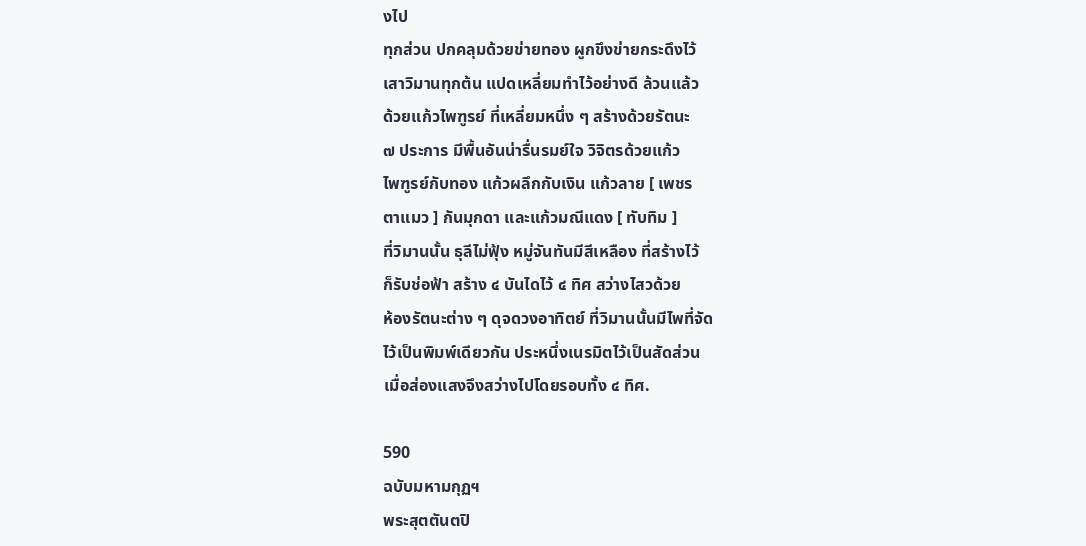งไป
ทุกส่วน ปกคลุมด้วยข่ายทอง ผูกขึงข่ายกระดึงไว้
เสาวิมานทุกต้น แปดเหลี่ยมทำไว้อย่างดี ล้วนแล้ว
ด้วยแก้วไพฑูรย์ ที่เหลี่ยมหนึ่ง ๆ สร้างด้วยรัตนะ
๗ ประการ มีพื้นอันน่ารื่นรมย์ใจ วิจิตรด้วยแก้ว
ไพฑูรย์กับทอง แก้วผลึกกับเงิน แก้วลาย [ เพชร
ตาแมว ] กันมุกดา และแก้วมณีแดง [ ทับทิม ]
ที่วิมานนั้น ธุลีไม่ฟุ้ง หมู่จันทันมีสีเหลือง ที่สร้างไว้
ก็รับช่อฟ้า สร้าง ๔ บันไดไว้ ๔ ทิศ สว่างไสวด้วย
ห้องรัตนะต่าง ๆ ดุจดวงอาทิตย์ ที่วิมานนั้นมีไพที่จัด
ไว้เป็นพิมพ์เดียวกัน ประหนึ่งเนรมิตไว้เป็นสัดส่วน
เมื่อส่องแสงจึงสว่างไปโดยรอบทั้ง ๔ ทิศ.

590
ฉบับมหามกุฏฯ
พระสุตตันตปิ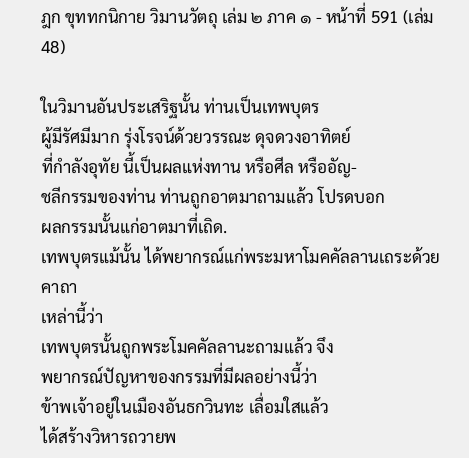ฎก ขุททกนิกาย วิมานวัตถุ เล่ม ๒ ภาค ๑ - หน้าที่ 591 (เล่ม 48)

ในวิมานอันประเสริฐนั้น ท่านเป็นเทพบุตร
ผู้มีรัศมีมาก รุ่งโรจน์ด้วยวรรณะ ดุจดวงอาทิตย์
ที่กำลังอุทัย นี้เป็นผลแห่งทาน หรือศีล หรืออัญ-
ชลีกรรมของท่าน ท่านถูกอาตมาถามแล้ว โปรดบอก
ผลกรรมนั้นแก่อาตมาที่เถิด.
เทพบุตรแม้นั้น ได้พยากรณ์แก่พระมหาโมคคัลลานเถระด้วยคาถา
เหล่านี้ว่า
เทพบุตรนั้นถูกพระโมคคัลลานะถามแล้ว จึง
พยากรณ์ปัญหาของกรรมที่มีผลอย่างนี้ว่า
ข้าพเจ้าอยู่ในเมืองอันธกวินทะ เลื่อมใสแล้ว
ได้สร้างวิหารถวายพ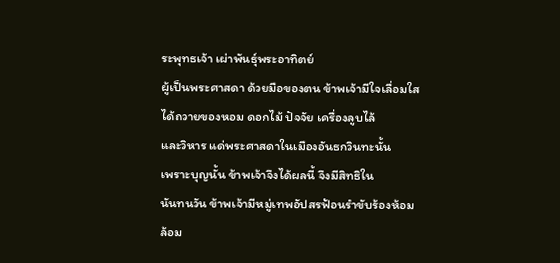ระพุทธเจ้า เผ่าพันธุ์พระอาทิตย์
ผู้เป็นพระศาสดา ด้วยมือของตน ข้าพเจ้ามีใจเลื่อมใส
ได้ถวายของหอม ดอกไม้ ปัจจัย เครื่องลูบไล้
และวิหาร แด่พระศาสดาในเมืองอันธกวินทะนั้น
เพราะบุญนั้น ข้าพเจ้าจึงได้ผลนี้ จึงมีสิทธิใน
นันทนวัน ข้าพเจ้ามีหมู่เทพอัปสรฟ้อนรำขับร้องห้อม
ล้อม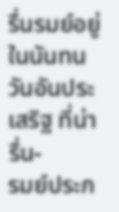รื่นรมย์อยู่ในนันทนวันอันประเสริฐ ที่น่ารื่น-
รมย์ประก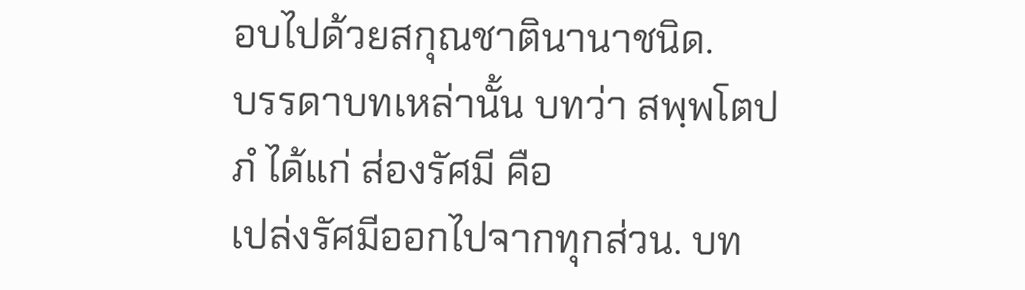อบไปด้วยสกุณชาตินานาชนิด.
บรรดาบทเหล่านั้น บทว่า สพฺพโตปภํ ได้แก่ ส่องรัศมี คือ
เปล่งรัศมีออกไปจากทุกส่วน. บท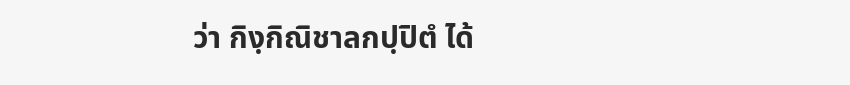ว่า กิงฺกิณิชาลกปฺปิตํ ได้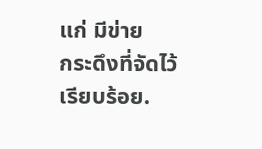แก่ มีข่าย
กระดึงที่จัดไว้เรียบร้อย.